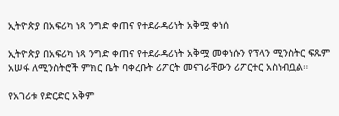ኢትዮጵያ በአፍሪካ ነጻ ንግድ ቀጠና የተደራዳሪነት አቅሟ ቀነሰ

ኢትዮጵያ በአፍሪካ ነጻ ንግድ ቀጠና የተደራዳሪነት አቅሟ መቀነሱን የፕላን ሚንስትር ፍጹም አሠፋ ለሚንስትሮች ምክር ቤት ባቀረቡት ሪፖርት መናገራቸውን ሪፖርተር አስነብቧል።

የአገሪቱ የድርድር አቅም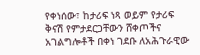የቀነሰው፣ ከታሪፍ ነጻ ወይም የታሪፍ ቅናሽ የምታደርጋቸውን ሸቀጦችና አገልግሎቶች በቀነ ገደቡ ለአሕጉራዊው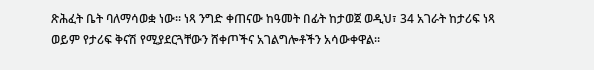ጽሕፈት ቤት ባለማሳወቋ ነው። ነጻ ንግድ ቀጠናው ከዓመት በፊት ከታወጀ ወዲህ፣ 34 አገራት ከታሪፍ ነጻ ወይም የታሪፍ ቅናሽ የሚያደርጓቸውን ሸቀጦችና አገልግሎቶችን አሳውቀዋል።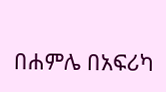በሐምሌ በአፍሪካ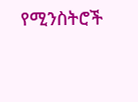የሚንስትሮች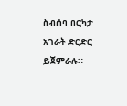ስብሰባ በርካታ አገራት ድርድር ይጀምራሉ።